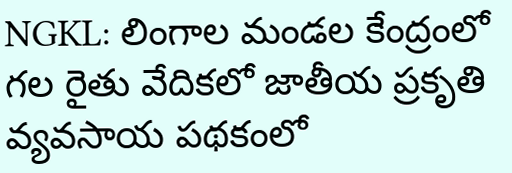NGKL: లింగాల మండల కేంద్రంలో గల రైతు వేదికలో జాతీయ ప్రకృతి వ్యవసాయ పథకంలో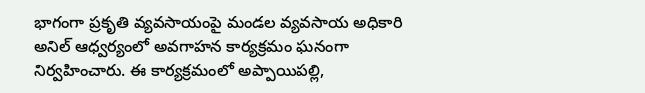భాగంగా ప్రకృతి వ్యవసాయంపై మండల వ్యవసాయ అధికారి అనిల్ ఆధ్వర్యంలో అవగాహన కార్యక్రమం ఘనంగా నిర్వహించారు. ఈ కార్యక్రమంలో అప్పాయిపల్లి,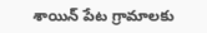శాయిన్ పేట గ్రామాలకు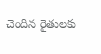చెందిన రైతులకు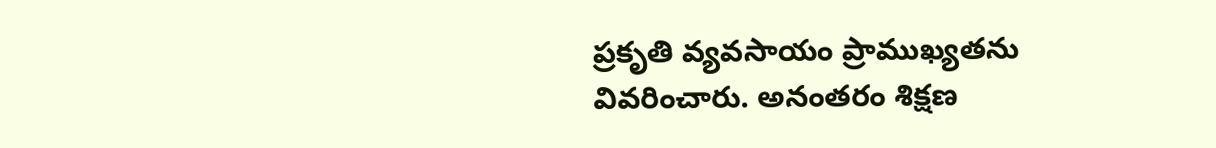ప్రకృతి వ్యవసాయం ప్రాముఖ్యతను వివరించారు. అనంతరం శిక్షణ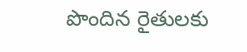పొందిన రైతులకు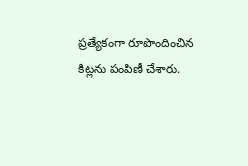ప్రత్యేకంగా రూపొందించిన కిట్లను పంపిణీ చేశారు.